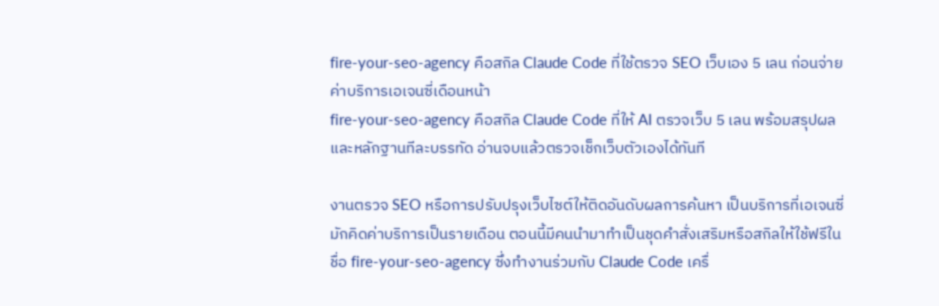fire-your-seo-agency คือสกิล Claude Code ที่ใช้ตรวจ SEO เว็บเอง 5 เลน ก่อนจ่ายค่าบริการเอเจนซี่เดือนหน้า
fire-your-seo-agency คือสกิล Claude Code ที่ให้ AI ตรวจเว็บ 5 เลน พร้อมสรุปผลและหลักฐานทีละบรรทัด อ่านจบแล้วตรวจเช็กเว็บตัวเองได้ทันที

งานตรวจ SEO หรือการปรับปรุงเว็บไซต์ให้ติดอันดับผลการค้นหา เป็นบริการที่เอเจนซี่มักคิดค่าบริการเป็นรายเดือน ตอนนี้มีคนนำมาทำเป็นชุดคำสั่งเสริมหรือสกิลให้ใช้ฟรีในชื่อ fire-your-seo-agency ซึ่งทำงานร่วมกับ Claude Code เครื่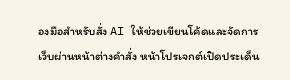องมือสำหรับสั่ง AI ให้ช่วยเขียนโค้ดและจัดการเว็บผ่านหน้าต่างคำสั่ง หน้าโปรเจกต์เปิดประเด็น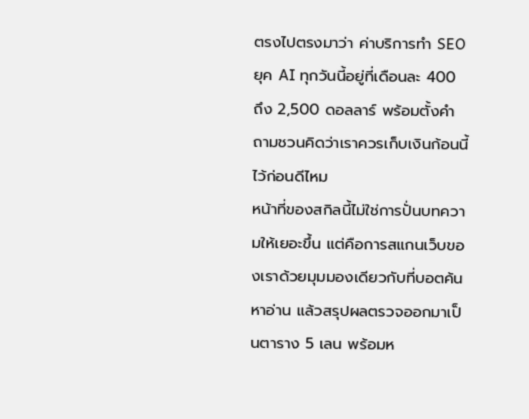ตรงไปตรงมาว่า ค่าบริการทำ SEO ยุค AI ทุกวันนี้อยู่ที่เดือนละ 400 ถึง 2,500 ดอลลาร์ พร้อมตั้งคำถามชวนคิดว่าเราควรเก็บเงินก้อนนี้ไว้ก่อนดีไหม
หน้าที่ของสกิลนี้ไม่ใช่การปั่นบทความให้เยอะขึ้น แต่คือการสแกนเว็บของเราด้วยมุมมองเดียวกับที่บอตค้นหาอ่าน แล้วสรุปผลตรวจออกมาเป็นตาราง 5 เลน พร้อมห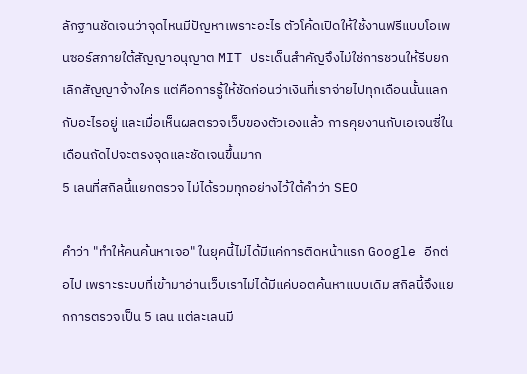ลักฐานชัดเจนว่าจุดไหนมีปัญหาเพราะอะไร ตัวโค้ดเปิดให้ใช้งานฟรีแบบโอเพนซอร์สภายใต้สัญญาอนุญาต MIT ประเด็นสำคัญจึงไม่ใช่การชวนให้รีบยกเลิกสัญญาจ้างใคร แต่คือการรู้ให้ชัดก่อนว่าเงินที่เราจ่ายไปทุกเดือนนั้นแลกกับอะไรอยู่ และเมื่อเห็นผลตรวจเว็บของตัวเองแล้ว การคุยงานกับเอเจนซี่ในเดือนถัดไปจะตรงจุดและชัดเจนขึ้นมาก
5 เลนที่สกิลนี้แยกตรวจ ไม่ได้รวมทุกอย่างไว้ใต้คำว่า SEO

คำว่า "ทำให้คนค้นหาเจอ" ในยุคนี้ไม่ได้มีแค่การติดหน้าแรก Google อีกต่อไป เพราะระบบที่เข้ามาอ่านเว็บเราไม่ได้มีแค่บอตค้นหาแบบเดิม สกิลนี้จึงแยกการตรวจเป็น 5 เลน แต่ละเลนมี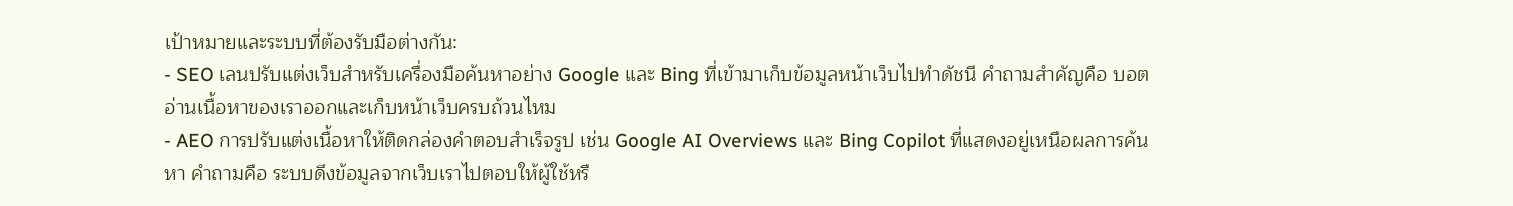เป้าหมายและระบบที่ต้องรับมือต่างกัน:
- SEO เลนปรับแต่งเว็บสำหรับเครื่องมือค้นหาอย่าง Google และ Bing ที่เข้ามาเก็บข้อมูลหน้าเว็บไปทำดัชนี คำถามสำคัญคือ บอตอ่านเนื้อหาของเราออกและเก็บหน้าเว็บครบถ้วนไหม
- AEO การปรับแต่งเนื้อหาให้ติดกล่องคำตอบสำเร็จรูป เช่น Google AI Overviews และ Bing Copilot ที่แสดงอยู่เหนือผลการค้นหา คำถามคือ ระบบดึงข้อมูลจากเว็บเราไปตอบให้ผู้ใช้หรื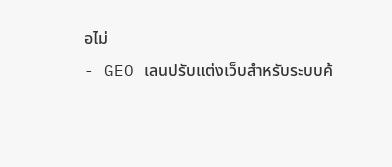อไม่
- GEO เลนปรับแต่งเว็บสำหรับระบบค้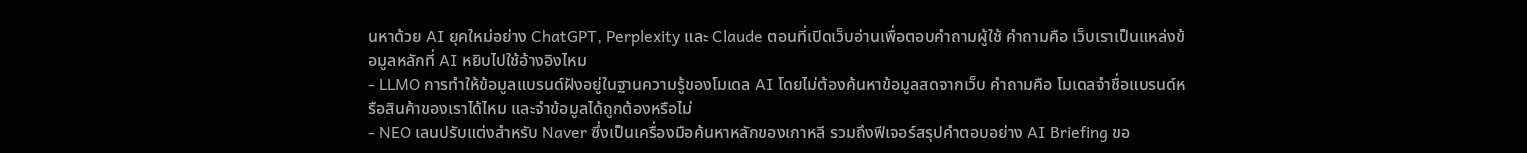นหาด้วย AI ยุคใหม่อย่าง ChatGPT, Perplexity และ Claude ตอนที่เปิดเว็บอ่านเพื่อตอบคำถามผู้ใช้ คำถามคือ เว็บเราเป็นแหล่งข้อมูลหลักที่ AI หยิบไปใช้อ้างอิงไหม
- LLMO การทำให้ข้อมูลแบรนด์ฝังอยู่ในฐานความรู้ของโมเดล AI โดยไม่ต้องค้นหาข้อมูลสดจากเว็บ คำถามคือ โมเดลจำชื่อแบรนด์หรือสินค้าของเราได้ไหม และจำข้อมูลได้ถูกต้องหรือไม่
- NEO เลนปรับแต่งสำหรับ Naver ซึ่งเป็นเครื่องมือค้นหาหลักของเกาหลี รวมถึงฟีเจอร์สรุปคำตอบอย่าง AI Briefing ขอ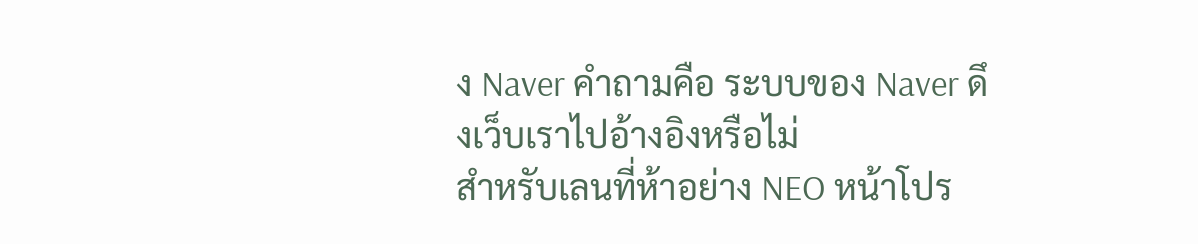ง Naver คำถามคือ ระบบของ Naver ดึงเว็บเราไปอ้างอิงหรือไม่
สำหรับเลนที่ห้าอย่าง NEO หน้าโปร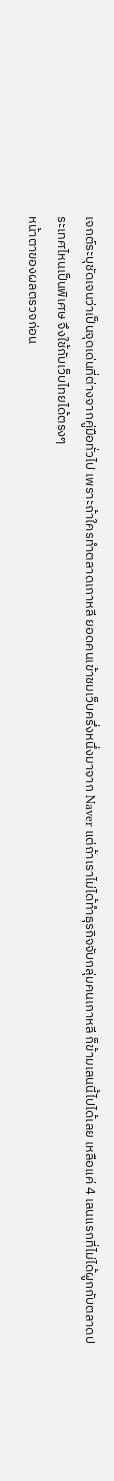เจกต์ระบุชัดเจนว่าเป็นจุดเด่นที่ต่างจากคู่มือทั่วไป เพราะถ้าใครทำตลาดเกาหลี ยอดคนเข้าชมเว็บครึ่งหนึ่งมาจาก Naver แต่ถ้าเราไม่ได้ทำธุรกิจจับกลุ่มคนเกาหลี ก็ข้ามเลนนี้ไปได้เลย เหลือแค่ 4 เลนแรกที่ไม่ได้ผูกกับตลาดประเทศไหนเป็นพิเศษ จึงใช้กับเว็บไทยได้ตรงๆ
หน้าตาของผลตรวจก่อน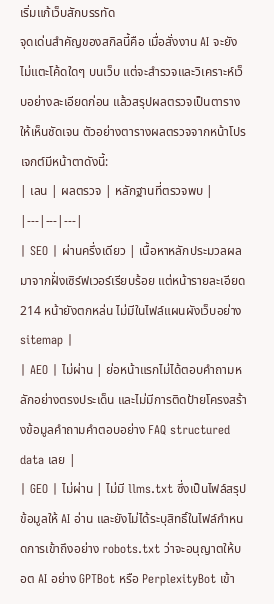เริ่มแก้เว็บสักบรรทัด
จุดเด่นสำคัญของสกิลนี้คือ เมื่อสั่งงาน AI จะยังไม่แตะโค้ดใดๆ บนเว็บ แต่จะสำรวจและวิเคราะห์เว็บอย่างละเอียดก่อน แล้วสรุปผลตรวจเป็นตารางให้เห็นชัดเจน ตัวอย่างตารางผลตรวจจากหน้าโปรเจกต์มีหน้าตาดังนี้:
| เลน | ผลตรวจ | หลักฐานที่ตรวจพบ |
|---|---|---|
| SEO | ผ่านครึ่งเดียว | เนื้อหาหลักประมวลผลมาจากฝั่งเซิร์ฟเวอร์เรียบร้อย แต่หน้ารายละเอียด 214 หน้ายังตกหล่น ไม่มีในไฟล์แผนผังเว็บอย่าง sitemap |
| AEO | ไม่ผ่าน | ย่อหน้าแรกไม่ได้ตอบคำถามหลักอย่างตรงประเด็น และไม่มีการติดป้ายโครงสร้างข้อมูลคำถามคำตอบอย่าง FAQ structured data เลย |
| GEO | ไม่ผ่าน | ไม่มี llms.txt ซึ่งเป็นไฟล์สรุปข้อมูลให้ AI อ่าน และยังไม่ได้ระบุสิทธิ์ในไฟล์กำหนดการเข้าถึงอย่าง robots.txt ว่าจะอนุญาตให้บอต AI อย่าง GPTBot หรือ PerplexityBot เข้า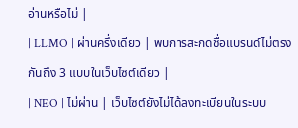อ่านหรือไม่ |
| LLMO | ผ่านครึ่งเดียว | พบการสะกดชื่อแบรนด์ไม่ตรงกันถึง 3 แบบในเว็บไซต์เดียว |
| NEO | ไม่ผ่าน | เว็บไซต์ยังไม่ได้ลงทะเบียนในระบบ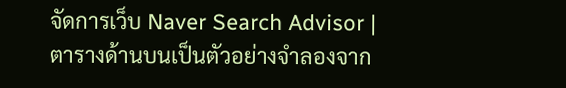จัดการเว็บ Naver Search Advisor |
ตารางด้านบนเป็นตัวอย่างจำลองจาก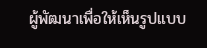ผู้พัฒนาเพื่อให้เห็นรูปแบบ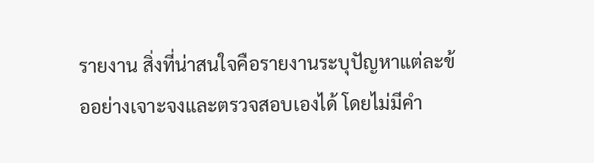รายงาน สิ่งที่น่าสนใจคือรายงานระบุปัญหาแต่ละข้ออย่างเจาะจงและตรวจสอบเองได้ โดยไม่มีคำ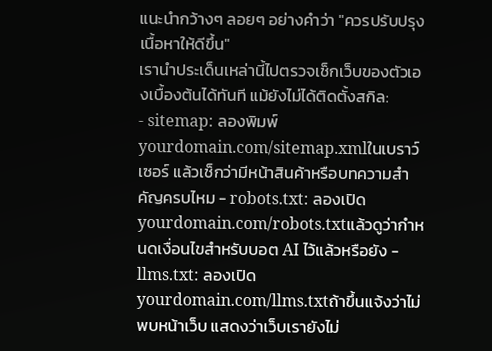แนะนำกว้างๆ ลอยๆ อย่างคำว่า "ควรปรับปรุงเนื้อหาให้ดีขึ้น"
เรานำประเด็นเหล่านี้ไปตรวจเช็กเว็บของตัวเองเบื้องต้นได้ทันที แม้ยังไม่ได้ติดตั้งสกิล:
- sitemap: ลองพิมพ์
yourdomain.com/sitemap.xmlในเบราว์เซอร์ แล้วเช็กว่ามีหน้าสินค้าหรือบทความสำคัญครบไหม - robots.txt: ลองเปิด
yourdomain.com/robots.txtแล้วดูว่ากำหนดเงื่อนไขสำหรับบอต AI ไว้แล้วหรือยัง - llms.txt: ลองเปิด
yourdomain.com/llms.txtถ้าขึ้นแจ้งว่าไม่พบหน้าเว็บ แสดงว่าเว็บเรายังไม่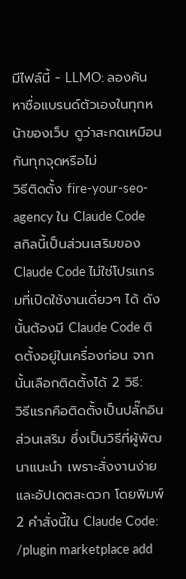มีไฟล์นี้ - LLMO: ลองค้นหาชื่อแบรนด์ตัวเองในทุกหน้าของเว็บ ดูว่าสะกดเหมือนกันทุกจุดหรือไม่
วิธีติดตั้ง fire-your-seo-agency ใน Claude Code
สกิลนี้เป็นส่วนเสริมของ Claude Code ไม่ใช่โปรแกรมที่เปิดใช้งานเดี่ยวๆ ได้ ดังนั้นต้องมี Claude Code ติดตั้งอยู่ในเครื่องก่อน จากนั้นเลือกติดตั้งได้ 2 วิธี:
วิธีแรกคือติดตั้งเป็นปลั๊กอินส่วนเสริม ซึ่งเป็นวิธีที่ผู้พัฒนาแนะนำ เพราะสั่งงานง่ายและอัปเดตสะดวก โดยพิมพ์ 2 คำสั่งนี้ใน Claude Code:
/plugin marketplace add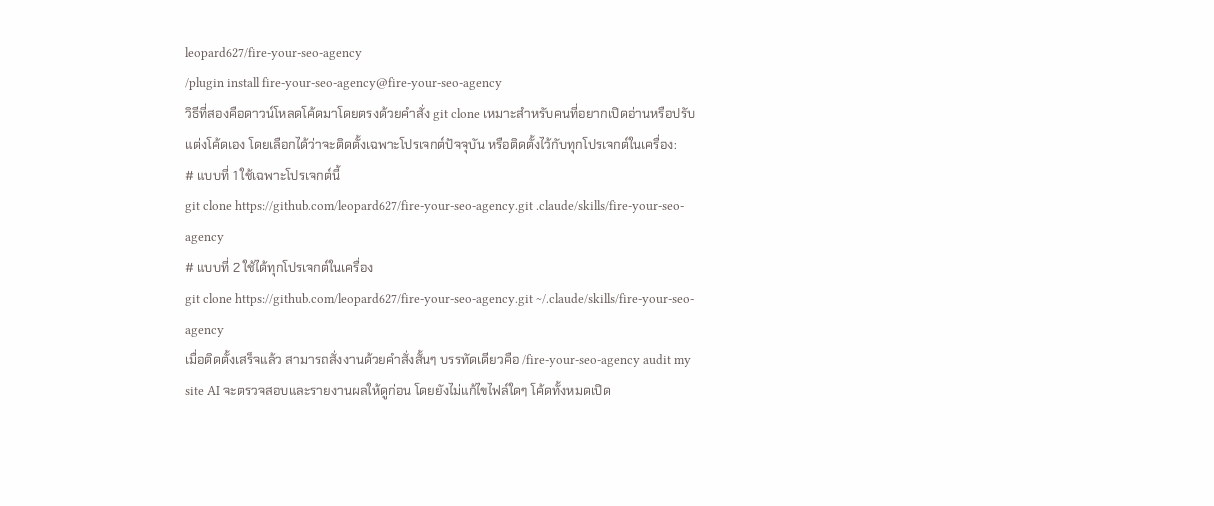leopard627/fire-your-seo-agency
/plugin install fire-your-seo-agency@fire-your-seo-agency
วิธีที่สองคือดาวน์โหลดโค้ดมาโดยตรงด้วยคำสั่ง git clone เหมาะสำหรับคนที่อยากเปิดอ่านหรือปรับแต่งโค้ดเอง โดยเลือกได้ว่าจะติดตั้งเฉพาะโปรเจกต์ปัจจุบัน หรือติดตั้งไว้กับทุกโปรเจกต์ในเครื่อง:
# แบบที่ 1 ใช้เฉพาะโปรเจกต์นี้
git clone https://github.com/leopard627/fire-your-seo-agency.git .claude/skills/fire-your-seo-agency
# แบบที่ 2 ใช้ได้ทุกโปรเจกต์ในเครื่อง
git clone https://github.com/leopard627/fire-your-seo-agency.git ~/.claude/skills/fire-your-seo-agency
เมื่อติดตั้งเสร็จแล้ว สามารถสั่งงานด้วยคำสั่งสั้นๆ บรรทัดเดียวคือ /fire-your-seo-agency audit my site AI จะตรวจสอบและรายงานผลให้ดูก่อน โดยยังไม่แก้ไขไฟล์ใดๆ โค้ดทั้งหมดเปิด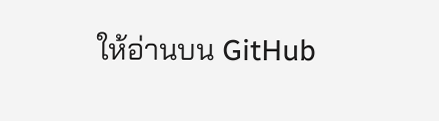ให้อ่านบน GitHub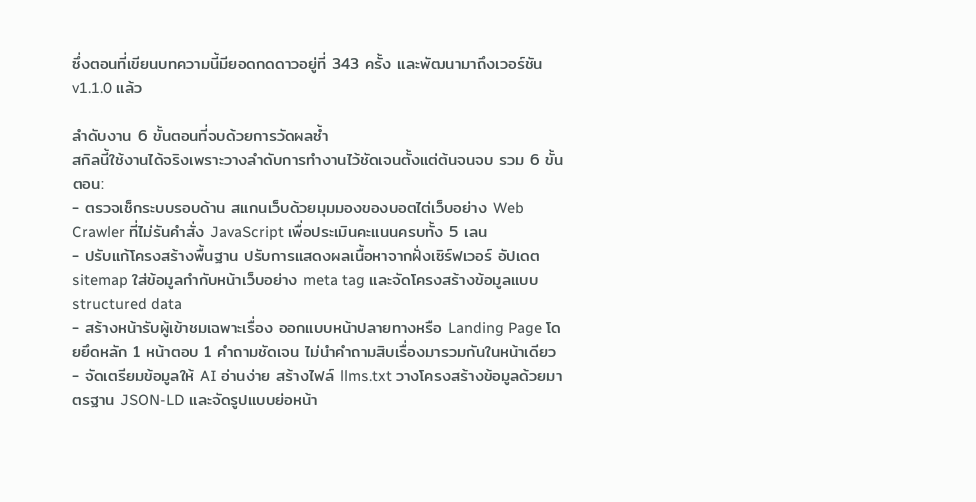ซึ่งตอนที่เขียนบทความนี้มียอดกดดาวอยู่ที่ 343 ครั้ง และพัฒนามาถึงเวอร์ชัน v1.1.0 แล้ว

ลำดับงาน 6 ขั้นตอนที่จบด้วยการวัดผลซ้ำ
สกิลนี้ใช้งานได้จริงเพราะวางลำดับการทำงานไว้ชัดเจนตั้งแต่ต้นจนจบ รวม 6 ขั้นตอน:
- ตรวจเช็กระบบรอบด้าน สแกนเว็บด้วยมุมมองของบอตไต่เว็บอย่าง Web Crawler ที่ไม่รันคำสั่ง JavaScript เพื่อประเมินคะแนนครบทั้ง 5 เลน
- ปรับแก้โครงสร้างพื้นฐาน ปรับการแสดงผลเนื้อหาจากฝั่งเซิร์ฟเวอร์ อัปเดต sitemap ใส่ข้อมูลกำกับหน้าเว็บอย่าง meta tag และจัดโครงสร้างข้อมูลแบบ structured data
- สร้างหน้ารับผู้เข้าชมเฉพาะเรื่อง ออกแบบหน้าปลายทางหรือ Landing Page โดยยึดหลัก 1 หน้าตอบ 1 คำถามชัดเจน ไม่นำคำถามสิบเรื่องมารวมกันในหน้าเดียว
- จัดเตรียมข้อมูลให้ AI อ่านง่าย สร้างไฟล์ llms.txt วางโครงสร้างข้อมูลด้วยมาตรฐาน JSON-LD และจัดรูปแบบย่อหน้า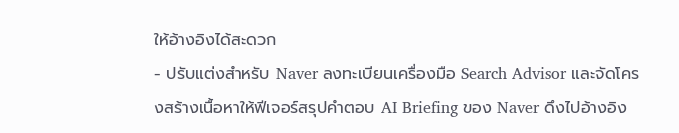ให้อ้างอิงได้สะดวก
- ปรับแต่งสำหรับ Naver ลงทะเบียนเครื่องมือ Search Advisor และจัดโครงสร้างเนื้อหาให้ฟีเจอร์สรุปคำตอบ AI Briefing ของ Naver ดึงไปอ้างอิง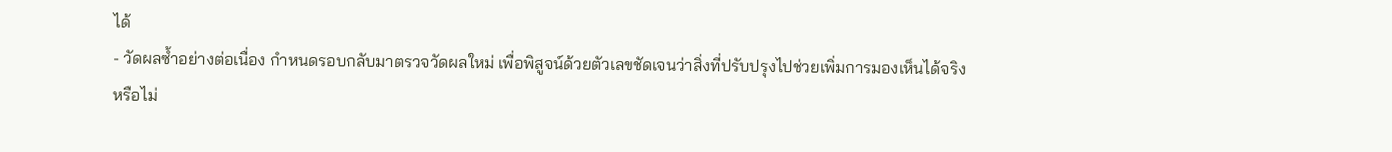ได้
- วัดผลซ้ำอย่างต่อเนื่อง กำหนดรอบกลับมาตรวจวัดผลใหม่ เพื่อพิสูจน์ด้วยตัวเลขชัดเจนว่าสิ่งที่ปรับปรุงไปช่วยเพิ่มการมองเห็นได้จริงหรือไม่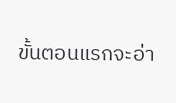ขั้นตอนแรกจะอ่า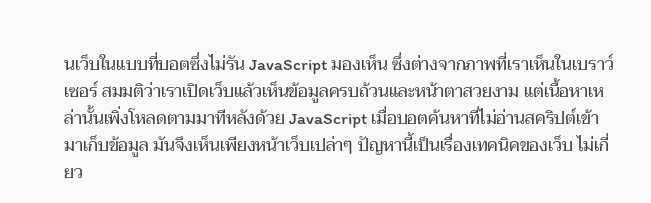นเว็บในแบบที่บอตซึ่งไม่รัน JavaScript มองเห็น ซึ่งต่างจากภาพที่เราเห็นในเบราว์เซอร์ สมมติว่าเราเปิดเว็บแล้วเห็นข้อมูลครบถ้วนและหน้าตาสวยงาม แต่เนื้อหาเหล่านั้นเพิ่งโหลดตามมาทีหลังด้วย JavaScript เมื่อบอตค้นหาที่ไม่อ่านสคริปต์เข้ามาเก็บข้อมูล มันจึงเห็นเพียงหน้าเว็บเปล่าๆ ปัญหานี้เป็นเรื่องเทคนิคของเว็บ ไม่เกี่ยว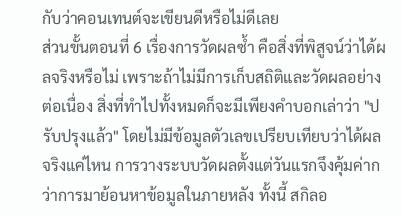กับว่าคอนเทนต์จะเขียนดีหรือไม่ดีเลย
ส่วนขั้นตอนที่ 6 เรื่องการวัดผลซ้ำ คือสิ่งที่พิสูจน์ว่าได้ผลจริงหรือไม่ เพราะถ้าไม่มีการเก็บสถิติและวัดผลอย่างต่อเนื่อง สิ่งที่ทำไปทั้งหมดก็จะมีเพียงคำบอกเล่าว่า "ปรับปรุงแล้ว" โดยไม่มีข้อมูลตัวเลขเปรียบเทียบว่าได้ผลจริงแค่ไหน การวางระบบวัดผลตั้งแต่วันแรกจึงคุ้มค่ากว่าการมาย้อนหาข้อมูลในภายหลัง ทั้งนี้ สกิลอ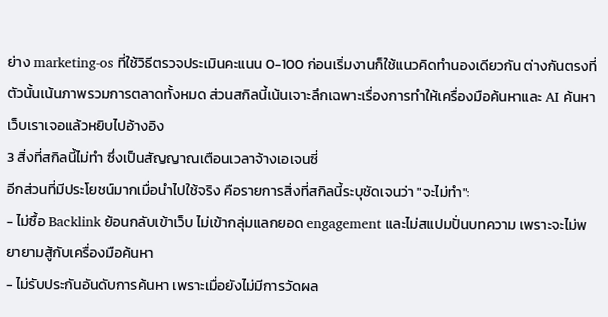ย่าง marketing-os ที่ใช้วิธีตรวจประเมินคะแนน 0-100 ก่อนเริ่มงานก็ใช้แนวคิดทำนองเดียวกัน ต่างกันตรงที่ตัวนั้นเน้นภาพรวมการตลาดทั้งหมด ส่วนสกิลนี้เน้นเจาะลึกเฉพาะเรื่องการทำให้เครื่องมือค้นหาและ AI ค้นหาเว็บเราเจอแล้วหยิบไปอ้างอิง
3 สิ่งที่สกิลนี้ไม่ทำ ซึ่งเป็นสัญญาณเตือนเวลาจ้างเอเจนซี่
อีกส่วนที่มีประโยชน์มากเมื่อนำไปใช้จริง คือรายการสิ่งที่สกิลนี้ระบุชัดเจนว่า "จะไม่ทำ":
- ไม่ซื้อ Backlink ย้อนกลับเข้าเว็บ ไม่เข้ากลุ่มแลกยอด engagement และไม่สแปมปั่นบทความ เพราะจะไม่พยายามสู้กับเครื่องมือค้นหา
- ไม่รับประกันอันดับการค้นหา เพราะเมื่อยังไม่มีการวัดผล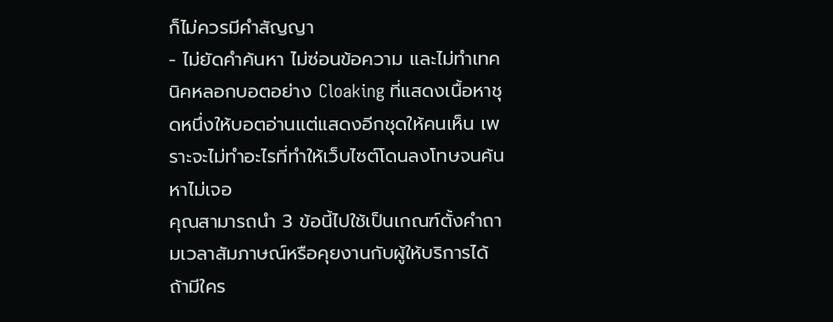ก็ไม่ควรมีคำสัญญา
- ไม่ยัดคำค้นหา ไม่ซ่อนข้อความ และไม่ทำเทคนิคหลอกบอตอย่าง Cloaking ที่แสดงเนื้อหาชุดหนึ่งให้บอตอ่านแต่แสดงอีกชุดให้คนเห็น เพราะจะไม่ทำอะไรที่ทำให้เว็บไซต์โดนลงโทษจนค้นหาไม่เจอ
คุณสามารถนำ 3 ข้อนี้ไปใช้เป็นเกณฑ์ตั้งคำถามเวลาสัมภาษณ์หรือคุยงานกับผู้ให้บริการได้ ถ้ามีใคร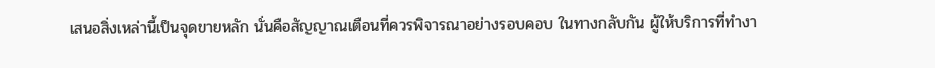เสนอสิ่งเหล่านี้เป็นจุดขายหลัก นั่นคือสัญญาณเตือนที่ควรพิจารณาอย่างรอบคอบ ในทางกลับกัน ผู้ให้บริการที่ทำงา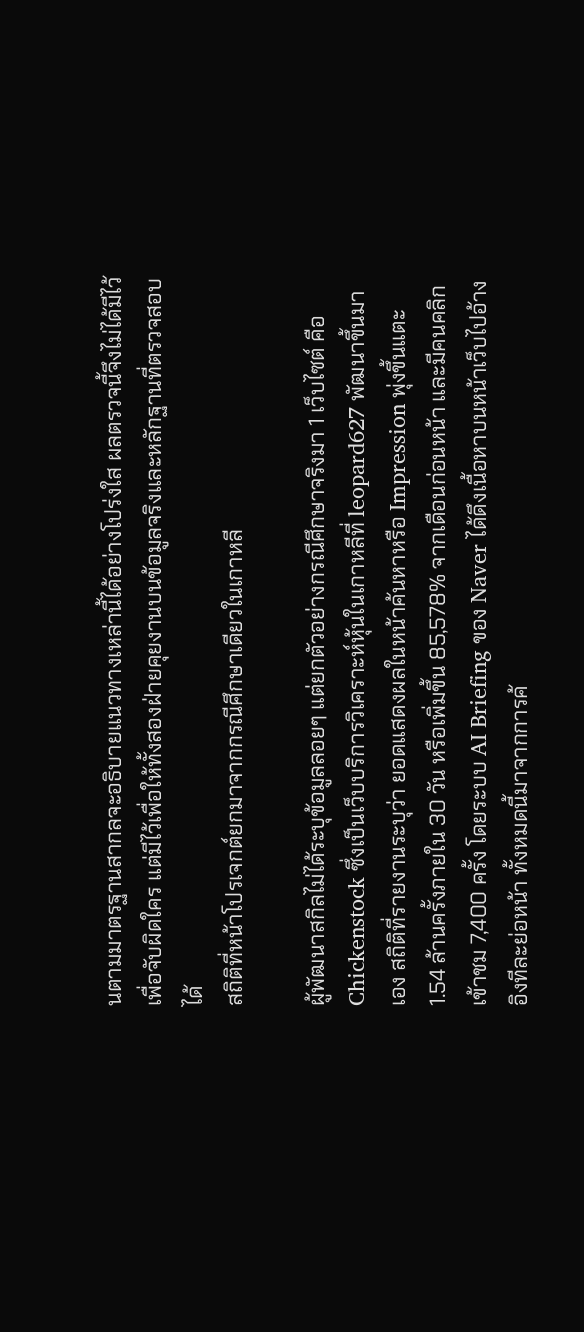นตามมาตรฐานสากลจะอธิบายแนวทางเหล่านี้ได้อย่างโปร่งใส ผลตรวจนี้จึงไม่ได้มีไว้เพื่อจับผิดใคร แต่มีไว้เพื่อให้ทั้งสองฝ่ายคุยงานบนข้อมูลจริงและหลักฐานที่ตรวจสอบได้
สถิติที่หน้าโปรเจกต์ยกมาจากกรณีศึกษาเดียวในเกาหลี

ผู้พัฒนาสกิลไม่ได้ระบุข้อมูลลอยๆ แต่ยกตัวอย่างกรณีศึกษาจริงมา 1 เว็บไซต์ คือ Chickenstock ซึ่งเป็นเว็บบริการวิเคราะห์หุ้นในเกาหลีที่ leopard627 พัฒนาขึ้นมาเอง สถิติที่รายงานระบุว่า ยอดแสดงผลในหน้าค้นหาหรือ Impression พุ่งขึ้นแตะ 1.54 ล้านครั้งภายใน 30 วัน หรือเพิ่มขึ้น 85,578% จากเดือนก่อนหน้า และมีคนคลิกเข้าชม 7,400 ครั้ง โดยระบบ AI Briefing ของ Naver ได้ดึงเนื้อหาบนหน้าเว็บไปอ้างอิงทีละย่อหน้า ทั้งหมดนี้มาจากการค้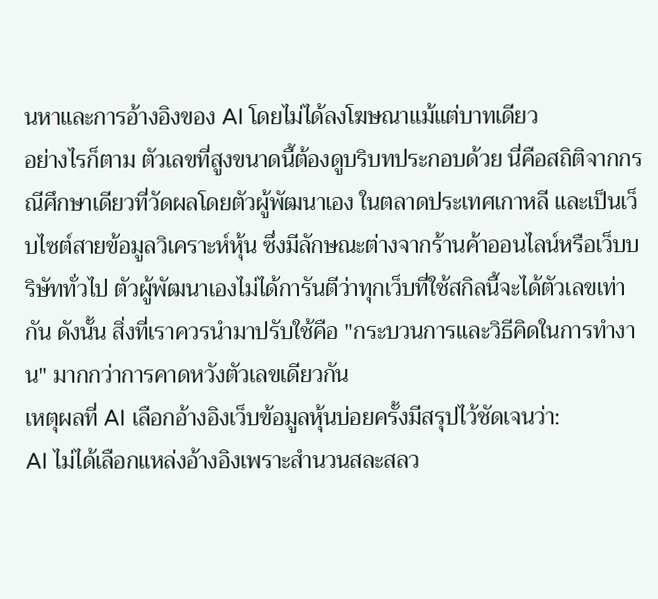นหาและการอ้างอิงของ AI โดยไม่ได้ลงโฆษณาแม้แต่บาทเดียว
อย่างไรก็ตาม ตัวเลขที่สูงขนาดนี้ต้องดูบริบทประกอบด้วย นี่คือสถิติจากกรณีศึกษาเดียวที่วัดผลโดยตัวผู้พัฒนาเอง ในตลาดประเทศเกาหลี และเป็นเว็บไซต์สายข้อมูลวิเคราะห์หุ้น ซึ่งมีลักษณะต่างจากร้านค้าออนไลน์หรือเว็บบริษัททั่วไป ตัวผู้พัฒนาเองไม่ได้การันตีว่าทุกเว็บที่ใช้สกิลนี้จะได้ตัวเลขเท่ากัน ดังนั้น สิ่งที่เราควรนำมาปรับใช้คือ "กระบวนการและวิธีคิดในการทำงาน" มากกว่าการคาดหวังตัวเลขเดียวกัน
เหตุผลที่ AI เลือกอ้างอิงเว็บข้อมูลหุ้นบ่อยครั้งมีสรุปไว้ชัดเจนว่า:
AI ไม่ได้เลือกแหล่งอ้างอิงเพราะสำนวนสละสลว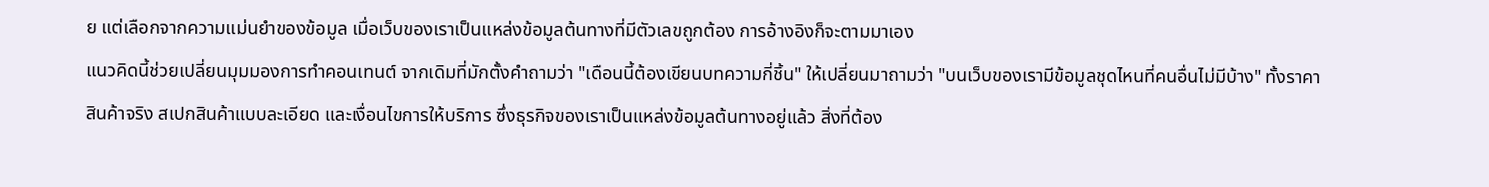ย แต่เลือกจากความแม่นยำของข้อมูล เมื่อเว็บของเราเป็นแหล่งข้อมูลต้นทางที่มีตัวเลขถูกต้อง การอ้างอิงก็จะตามมาเอง
แนวคิดนี้ช่วยเปลี่ยนมุมมองการทำคอนเทนต์ จากเดิมที่มักตั้งคำถามว่า "เดือนนี้ต้องเขียนบทความกี่ชิ้น" ให้เปลี่ยนมาถามว่า "บนเว็บของเรามีข้อมูลชุดไหนที่คนอื่นไม่มีบ้าง" ทั้งราคาสินค้าจริง สเปกสินค้าแบบละเอียด และเงื่อนไขการให้บริการ ซึ่งธุรกิจของเราเป็นแหล่งข้อมูลต้นทางอยู่แล้ว สิ่งที่ต้อง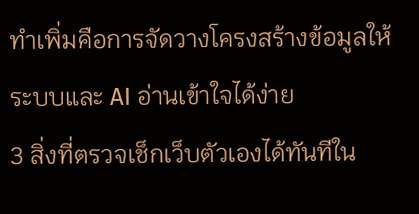ทำเพิ่มคือการจัดวางโครงสร้างข้อมูลให้ระบบและ AI อ่านเข้าใจได้ง่าย
3 สิ่งที่ตรวจเช็กเว็บตัวเองได้ทันทีใน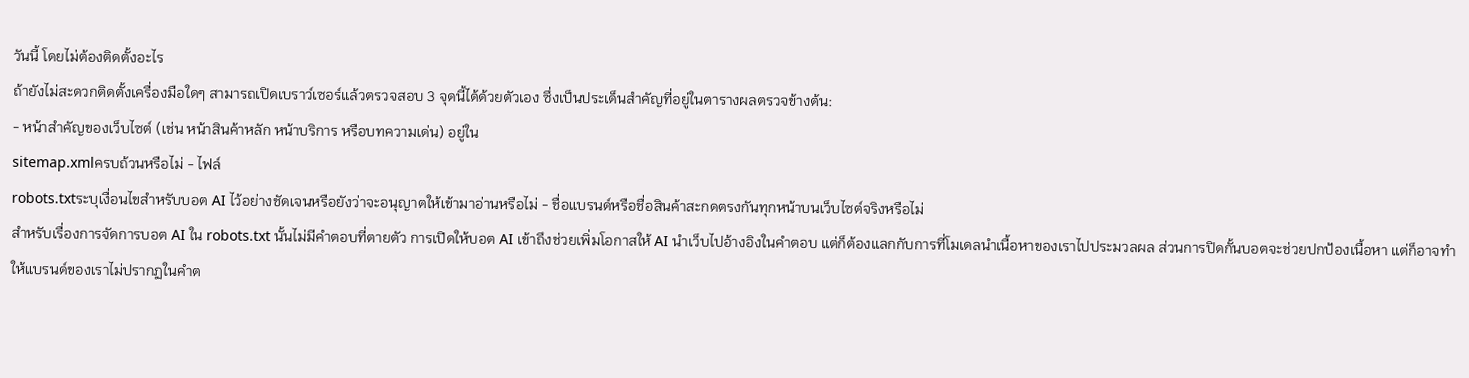วันนี้ โดยไม่ต้องติดตั้งอะไร
ถ้ายังไม่สะดวกติดตั้งเครื่องมือใดๆ สามารถเปิดเบราว์เซอร์แล้วตรวจสอบ 3 จุดนี้ได้ด้วยตัวเอง ซึ่งเป็นประเด็นสำคัญที่อยู่ในตารางผลตรวจข้างต้น:
- หน้าสำคัญของเว็บไซต์ (เช่น หน้าสินค้าหลัก หน้าบริการ หรือบทความเด่น) อยู่ใน
sitemap.xmlครบถ้วนหรือไม่ - ไฟล์
robots.txtระบุเงื่อนไขสำหรับบอต AI ไว้อย่างชัดเจนหรือยังว่าจะอนุญาตให้เข้ามาอ่านหรือไม่ - ชื่อแบรนด์หรือชื่อสินค้าสะกดตรงกันทุกหน้าบนเว็บไซต์จริงหรือไม่
สำหรับเรื่องการจัดการบอต AI ใน robots.txt นั้นไม่มีคำตอบที่ตายตัว การเปิดให้บอต AI เข้าถึงช่วยเพิ่มโอกาสให้ AI นำเว็บไปอ้างอิงในคำตอบ แต่ก็ต้องแลกกับการที่โมเดลนำเนื้อหาของเราไปประมวลผล ส่วนการปิดกั้นบอตจะช่วยปกป้องเนื้อหา แต่ก็อาจทำให้แบรนด์ของเราไม่ปรากฏในคำต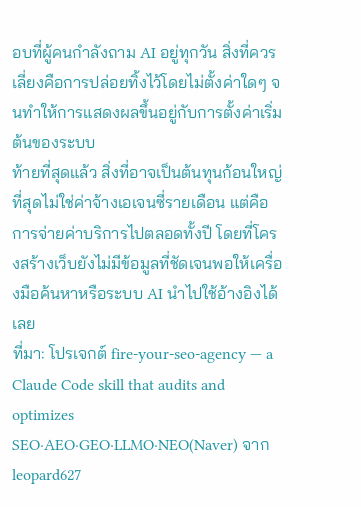อบที่ผู้คนกำลังถาม AI อยู่ทุกวัน สิ่งที่ควรเลี่ยงคือการปล่อยทิ้งไว้โดยไม่ตั้งค่าใดๆ จนทำให้การแสดงผลขึ้นอยู่กับการตั้งค่าเริ่มต้นของระบบ
ท้ายที่สุดแล้ว สิ่งที่อาจเป็นต้นทุนก้อนใหญ่ที่สุดไม่ใช่ค่าจ้างเอเจนซี่รายเดือน แต่คือการจ่ายค่าบริการไปตลอดทั้งปี โดยที่โครงสร้างเว็บยังไม่มีข้อมูลที่ชัดเจนพอให้เครื่องมือค้นหาหรือระบบ AI นำไปใช้อ้างอิงได้เลย
ที่มา: โปรเจกต์ fire-your-seo-agency — a Claude Code skill that audits and optimizes SEO·AEO·GEO·LLMO·NEO(Naver) จาก leopard627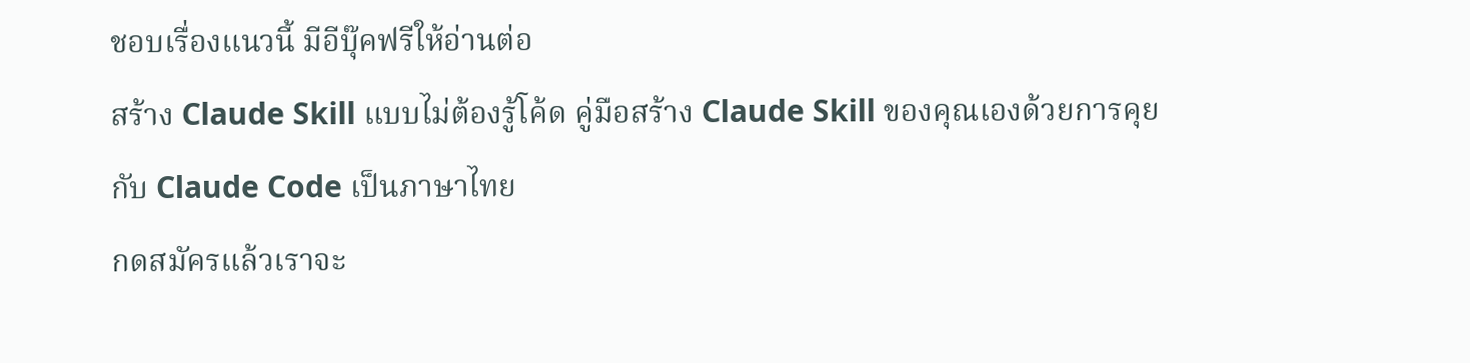ชอบเรื่องแนวนี้ มีอีบุ๊คฟรีให้อ่านต่อ
สร้าง Claude Skill แบบไม่ต้องรู้โค้ด คู่มือสร้าง Claude Skill ของคุณเองด้วยการคุยกับ Claude Code เป็นภาษาไทย
กดสมัครแล้วเราจะ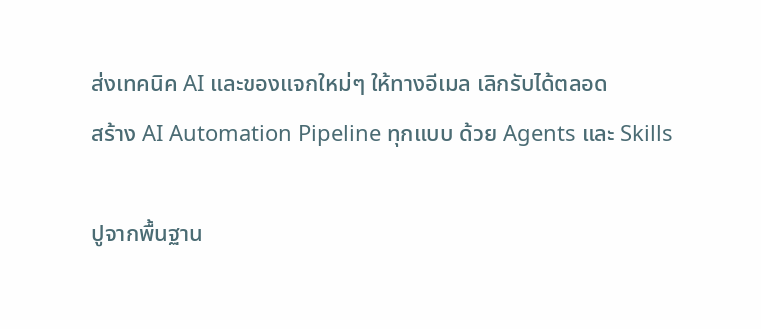ส่งเทคนิค AI และของแจกใหม่ๆ ให้ทางอีเมล เลิกรับได้ตลอด
สร้าง AI Automation Pipeline ทุกแบบ ด้วย Agents และ Skills

ปูจากพื้นฐาน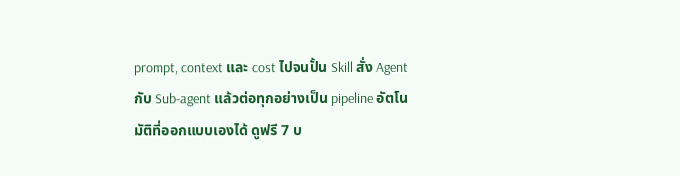prompt, context และ cost ไปจนปั้น Skill สั่ง Agent กับ Sub-agent แล้วต่อทุกอย่างเป็น pipeline อัตโนมัติที่ออกแบบเองได้ ดูฟรี 7 บ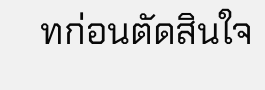ทก่อนตัดสินใจ